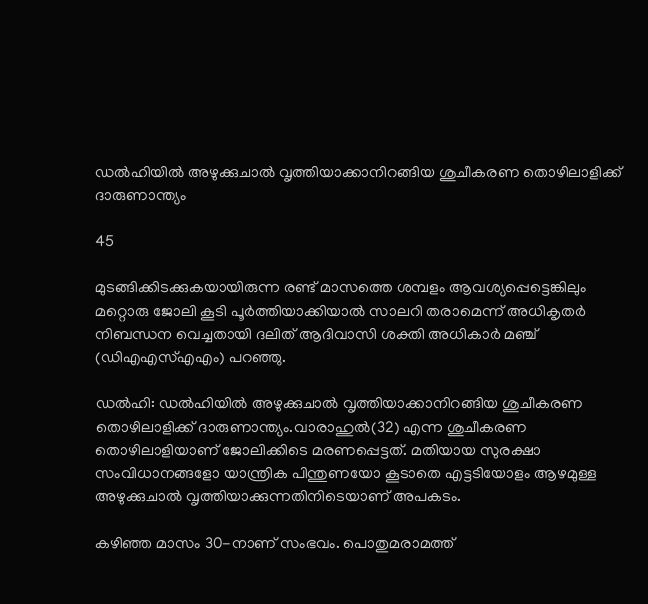ഡല്‍ഹിയില്‍ അഴുക്കുചാല്‍ വൃത്തിയാക്കാനിറങ്ങിയ ശുചീകരണ തൊഴിലാളിക്ക് ദാരുണാന്ത്യം

45

മുടങ്ങിക്കിടക്കുകയായിരുന്ന രണ്ട് മാസത്തെ ശമ്പളം ആവശ്യപ്പെട്ടെങ്കിലും മറ്റൊരു ജോലി കൂടി പൂര്‍ത്തിയാക്കിയാല്‍ സാലറി തരാമെന്ന് അധികൃതര്‍ നിബന്ധന വെച്ചതായി ദലിത് ആദിവാസി ശക്തി അധികാര്‍ മഞ്ച് (ഡിഎഎസ്‌എഎം) പറഞ്ഞു.

ഡല്‍ഹി: ഡല്‍ഹിയില്‍ അഴുക്കുചാല്‍ വൃത്തിയാക്കാനിറങ്ങിയ ശുചീകരണ തൊഴിലാളിക്ക് ദാരുണാന്ത്യം.വാരാഹുല്‍(32) എന്ന ശുചീകരണ തൊഴിലാളിയാണ് ജോലിക്കിടെ മരണപ്പെട്ടത്. മതിയായ സുരക്ഷാ സംവിധാനങ്ങളോ യാന്ത്രിക പിന്തുണയോ കൂടാതെ എട്ടടിയോളം ആഴമുള്ള അഴുക്കുചാല്‍ വൃത്തിയാക്കുന്നതിനിടെയാണ് അപകടം.

കഴിഞ്ഞ മാസം 30-നാണ് സംഭവം. പൊതുമരാമത്ത്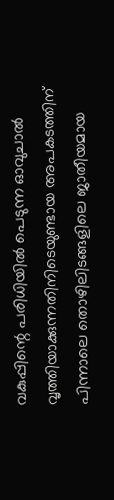വകുപ്പിന്റെ പരിധിയില്‍ പെടുന്ന ഓവുചാല്‍ വൃത്തിയാക്കുന്നതിനിടെയുണ്ടായ അപകടത്തിന് പിന്നാലെ തൊഴിലിടങ്ങളിലെ ജാതീയമായ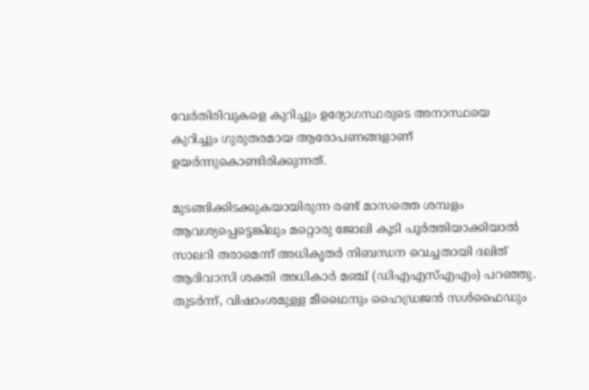വേര്‍തിരിവുകളെ കുറിച്ചും ഉദ്യോഗസ്ഥരുടെ അനാസ്ഥയെ കുറിച്ചും ഗുരുതരമായ ആരോപണങ്ങളാണ് ഉയര്‍ന്നുകൊണ്ടിരിക്കുന്നത്.

മുടങ്ങിക്കിടക്കുകയായിരുന്ന രണ്ട് മാസത്തെ ശമ്പളം ആവശ്യപ്പെട്ടെങ്കിലും മറ്റൊരു ജോലി കൂടി പൂര്‍ത്തിയാക്കിയാല്‍ സാലറി തരാമെന്ന് അധികൃതര്‍ നിബന്ധന വെച്ചതായി ദലിത് ആദിവാസി ശക്തി അധികാര്‍ മഞ്ച് (ഡിഎഎസ്‌എഎം) പറഞ്ഞു. തുടര്‍ന്ന്, വിഷാംശമുള്ള മീഥൈനും ഹൈഡ്രജന്‍ സള്‍ഫൈഡും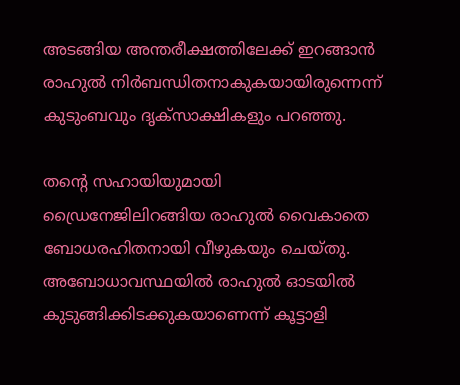അടങ്ങിയ അന്തരീക്ഷത്തിലേക്ക് ഇറങ്ങാന്‍ രാഹുല്‍ നിര്‍ബന്ധിതനാകുകയായിരുന്നെന്ന് കുടുംബവും ദൃക്‌സാക്ഷികളും പറഞ്ഞു.

തന്റെ സഹായിയുമായി ഡ്രൈനേജിലിറങ്ങിയ രാഹുല്‍ വൈകാതെ ബോധരഹിതനായി വീഴുകയും ചെയ്തു. അബോധാവസ്ഥയില്‍ രാഹുല്‍ ഓടയില്‍ കുടുങ്ങിക്കിടക്കുകയാണെന്ന് കൂട്ടാളി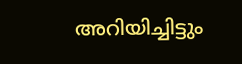അറിയിച്ചിട്ടും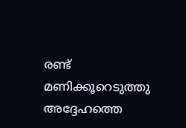രണ്ട് മണിക്കൂറെടുത്തു അദ്ദേഹത്തെ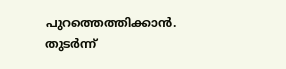പുറത്തെത്തിക്കാന്‍. തുടര്‍ന്ന്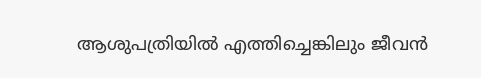ആശുപത്രിയില്‍ എത്തിച്ചെങ്കിലും ജീവന്‍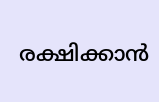രക്ഷിക്കാന്‍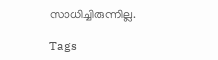സാധിച്ചിരുന്നില്ല.

Tags